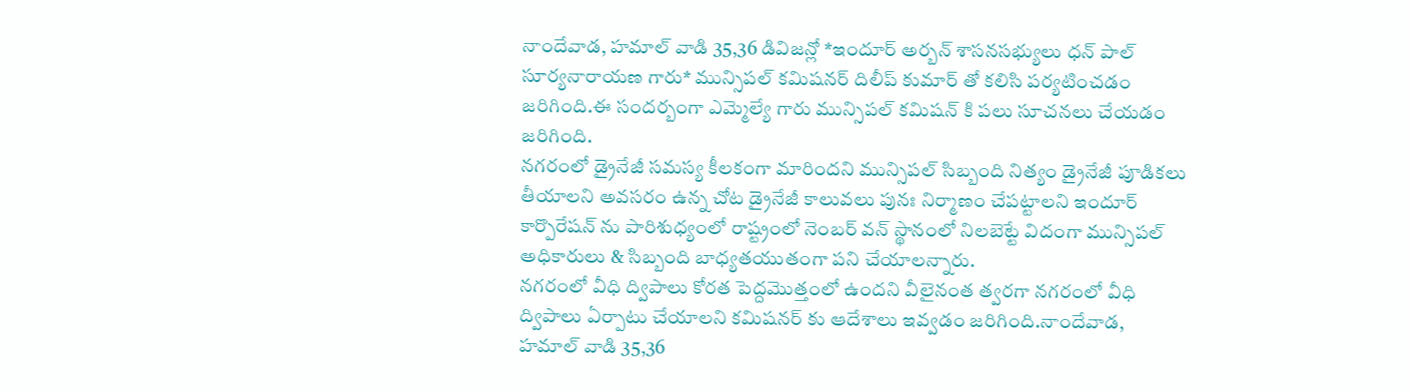నాందేవాడ, హమాల్ వాడి 35,36 డివిజన్లో *ఇందూర్ అర్బన్ శాసనసభ్యులు ధన్ పాల్ సూర్యనారాయణ గారు* మున్సిపల్ కమిషనర్ దిలీప్ కుమార్ తో కలిసి పర్యటించడం జరిగింది.ఈ సందర్బంగా ఎమ్మెల్యే గారు మున్సిపల్ కమిషన్ కి పలు సూచనలు చేయడం జరిగింది.
నగరంలో డ్రైనేజీ సమస్య కీలకంగా మారిందని మున్సిపల్ సిబ్బంది నిత్యం డ్రైనేజీ పూడికలు తీయాలని అవసరం ఉన్న చోట డ్రైనేజీ కాలువలు పునః నిర్మాణం చేపట్టాలని ఇందూర్ కార్పొరేషన్ ను పారిశుధ్యంలో రాష్ట్రంలో నెంబర్ వన్ స్థానంలో నిలబెట్టే విదంగా మున్సిపల్ అధికారులు & సిబ్బంది బాధ్యతయుతంగా పని చేయాలన్నారు.
నగరంలో వీధి ద్విపాలు కోరత పెద్దమొత్తంలో ఉందని వీలైనంత త్వరగా నగరంలో వీధి ద్విపాలు ఏర్పాటు చేయాలని కమిషనర్ కు ఆదేశాలు ఇవ్వడం జరిగింది.నాందేవాడ, హమాల్ వాడి 35,36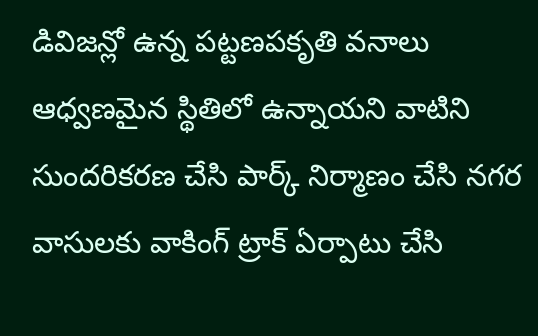డివిజన్లో ఉన్న పట్టణపకృతి వనాలు ఆధ్వణమైన స్థితిలో ఉన్నాయని వాటిని సుందరికరణ చేసి పార్క్ నిర్మాణం చేసి నగర వాసులకు వాకింగ్ ట్రాక్ ఏర్పాటు చేసి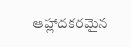ఆహ్లాదకరమైన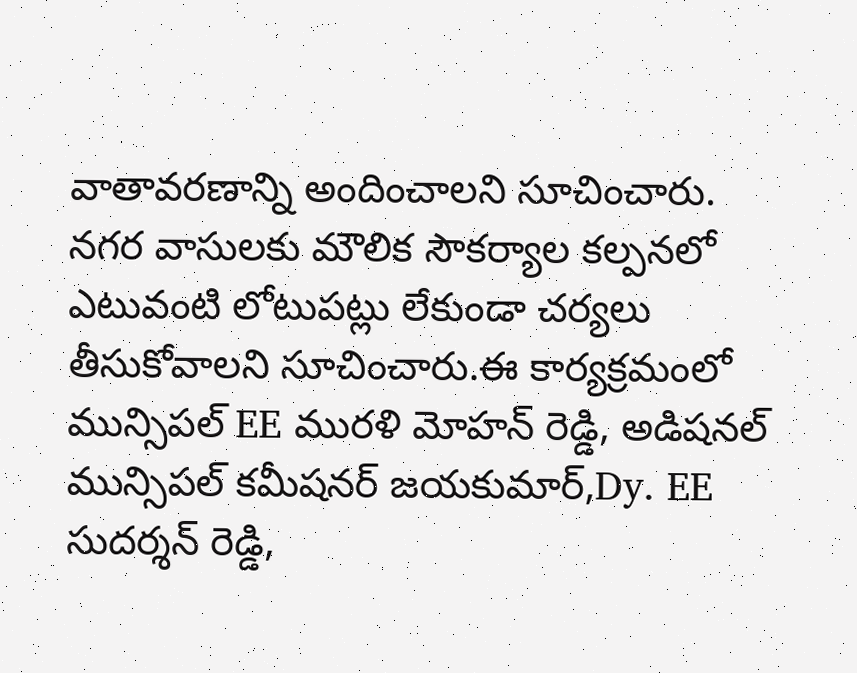వాతావరణాన్ని అందించాలని సూచించారు.
నగర వాసులకు మౌలిక సౌకర్యాల కల్పనలో ఎటువంటి లోటుపట్లు లేకుండా చర్యలు తీసుకోవాలని సూచించారు.ఈ కార్యక్రమంలో మున్సిపల్ EE మురళి మోహన్ రెడ్డి, అడిషనల్ మున్సిపల్ కమీషనర్ జయకుమార్,Dy. EE సుదర్శన్ రెడ్డి,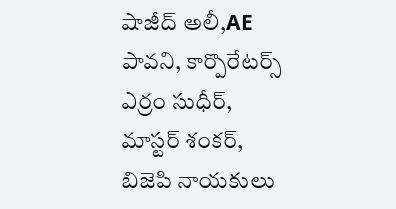షాజీద్ అలీ,AE పావని, కార్పొరేటర్స్ ఎర్రం సుధీర్, మాస్టర్ శంకర్, బిజెపి నాయకులు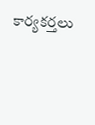కార్యకర్తలు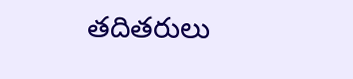తదితరులు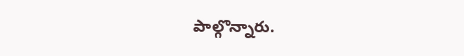పాల్గొన్నారు.